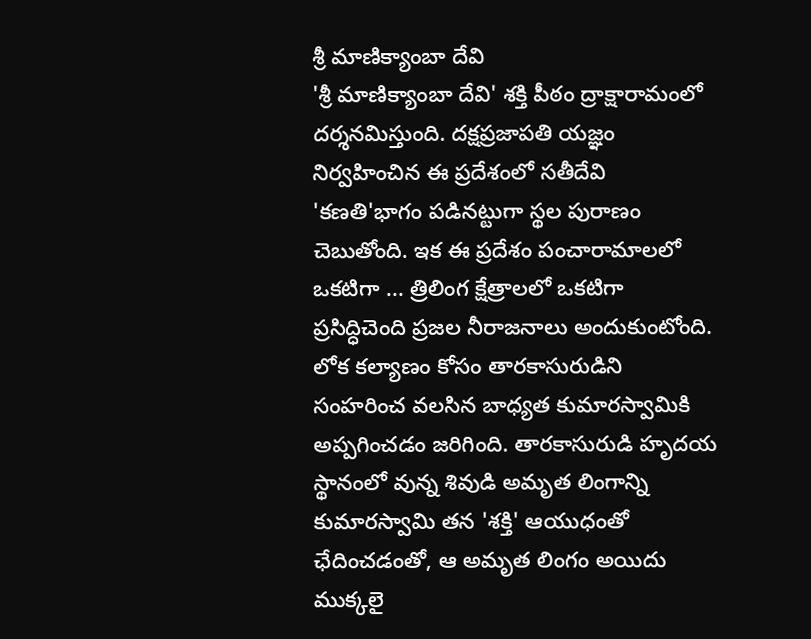శ్రీ మాణిక్యాంబా దేవి
'శ్రీ మాణిక్యాంబా దేవి' శక్తి పీఠం ద్రాక్షారామంలో దర్శనమిస్తుంది. దక్షప్రజాపతి యజ్ఞం నిర్వహించిన ఈ ప్రదేశంలో సతీదేవి 'కణతి'భాగం పడినట్టుగా స్థల పురాణం చెబుతోంది. ఇక ఈ ప్రదేశం పంచారామాలలో ఒకటిగా ... త్రిలింగ క్షేత్రాలలో ఒకటిగా ప్రసిద్ధిచెంది ప్రజల నీరాజనాలు అందుకుంటోంది.
లోక కల్యాణం కోసం తారకాసురుడిని సంహరించ వలసిన బాధ్యత కుమారస్వామికి అప్పగించడం జరిగింది. తారకాసురుడి హృదయ స్థానంలో వున్న శివుడి అమృత లింగాన్ని కుమారస్వామి తన 'శక్తి' ఆయుధంతో ఛేదించడంతో, ఆ అమృత లింగం అయిదు ముక్కలై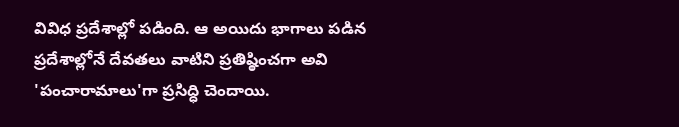వివిధ ప్రదేశాల్లో పడింది. ఆ అయిదు భాగాలు పడిన ప్రదేశాల్లోనే దేవతలు వాటిని ప్రతిష్ఠించగా అవి 'పంచారామాలు'గా ప్రసిద్ధి చెందాయి.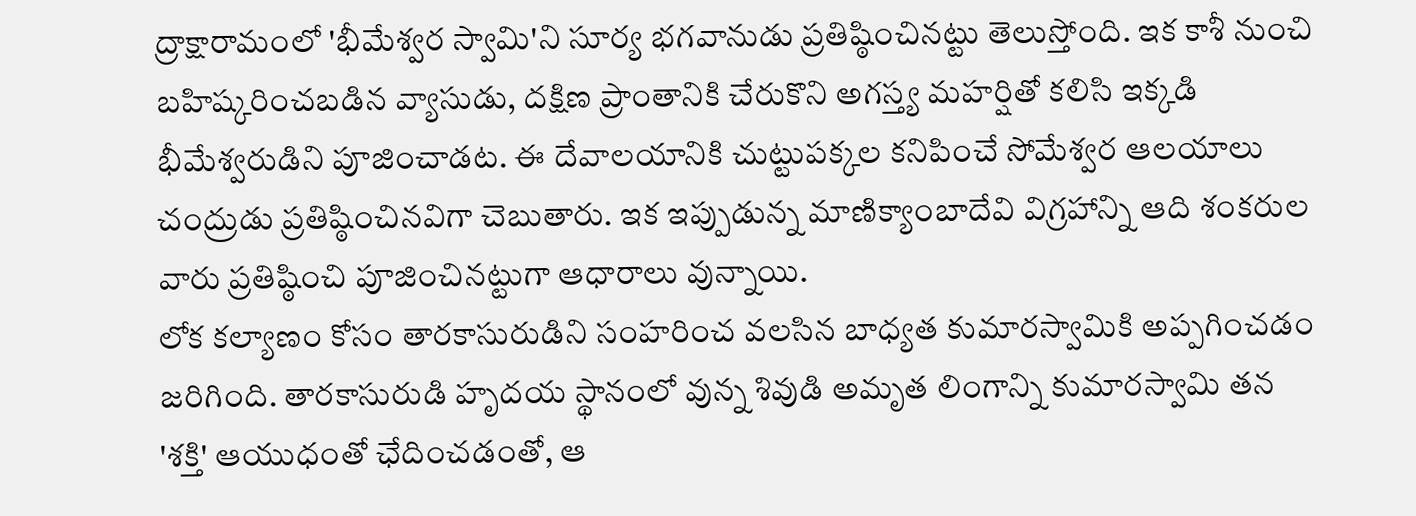ద్రాక్షారామంలో 'భీమేశ్వర స్వామి'ని సూర్య భగవానుడు ప్రతిష్ఠించినట్టు తెలుస్తోంది. ఇక కాశీ నుంచి బహిష్కరించబడిన వ్యాసుడు, దక్షిణ ప్రాంతానికి చేరుకొని అగస్త్య మహర్షితో కలిసి ఇక్కడి భీమేశ్వరుడిని పూజించాడట. ఈ దేవాలయానికి చుట్టుపక్కల కనిపించే సోమేశ్వర ఆలయాలు చంద్రుడు ప్రతిష్ఠించినవిగా చెబుతారు. ఇక ఇప్పుడున్న మాణిక్యాంబాదేవి విగ్రహాన్ని ఆది శంకరుల వారు ప్రతిష్ఠించి పూజించినట్టుగా ఆధారాలు వున్నాయి.
లోక కల్యాణం కోసం తారకాసురుడిని సంహరించ వలసిన బాధ్యత కుమారస్వామికి అప్పగించడం జరిగింది. తారకాసురుడి హృదయ స్థానంలో వున్న శివుడి అమృత లింగాన్ని కుమారస్వామి తన 'శక్తి' ఆయుధంతో ఛేదించడంతో, ఆ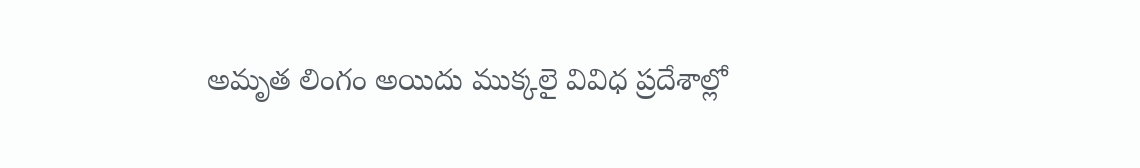అమృత లింగం అయిదు ముక్కలై వివిధ ప్రదేశాల్లో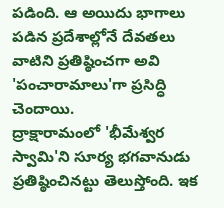పడింది. ఆ అయిదు భాగాలు పడిన ప్రదేశాల్లోనే దేవతలు వాటిని ప్రతిష్ఠించగా అవి 'పంచారామాలు'గా ప్రసిద్ధి చెందాయి.
ద్రాక్షారామంలో 'భీమేశ్వర స్వామి'ని సూర్య భగవానుడు ప్రతిష్ఠించినట్టు తెలుస్తోంది. ఇక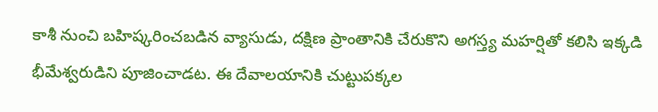కాశీ నుంచి బహిష్కరించబడిన వ్యాసుడు, దక్షిణ ప్రాంతానికి చేరుకొని అగస్త్య మహర్షితో కలిసి ఇక్కడి భీమేశ్వరుడిని పూజించాడట. ఈ దేవాలయానికి చుట్టుపక్కల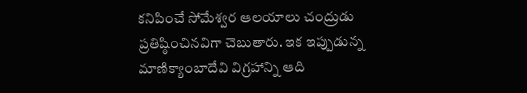కనిపించే సోమేశ్వర ఆలయాలు చంద్రుడు ప్రతిష్ఠించినవిగా చెబుతారు. ఇక ఇప్పుడున్న మాణిక్యాంబాదేవి విగ్రహాన్ని ఆది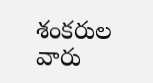శంకరుల వారు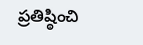ప్రతిష్ఠించి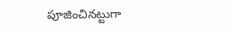పూజించినట్టుగా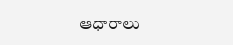ఆధారాలు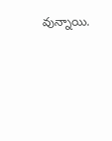వున్నాయి.